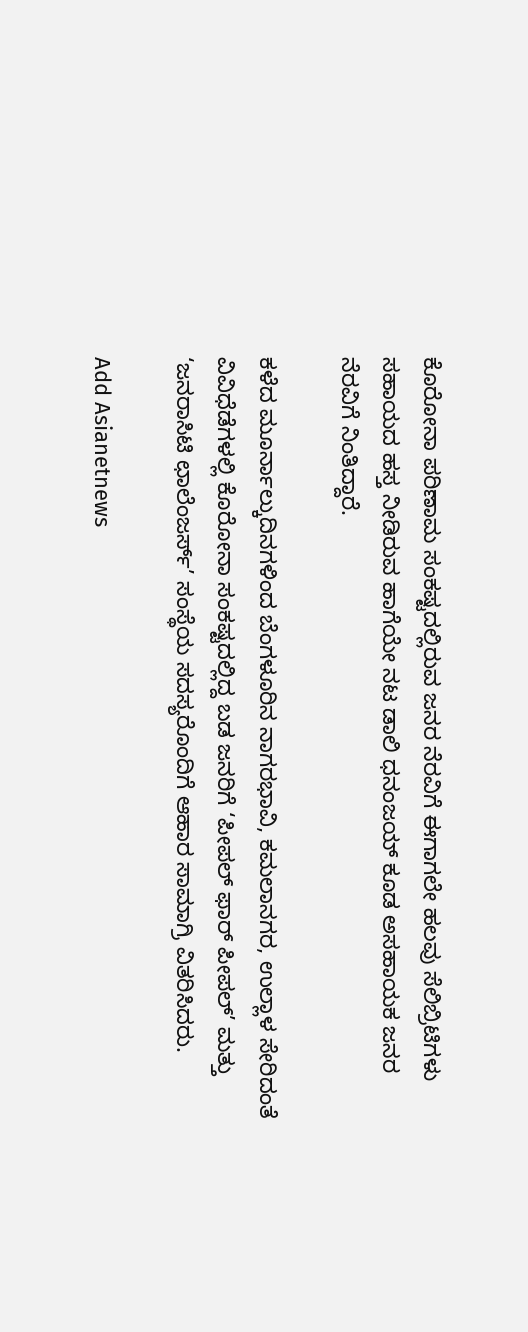ಕೊರೋನಾ ಪರಿಣಾಮ ಸಂಕಷ್ಟದಲ್ಲಿರುವ ಜನರ ನೆರವಿಗೆ ಈಗಾಗಲೇ ಹಲವು ಸೆಲಿಬ್ರಿಟಿಗಳು ಸಹಾಯದ ಹಸ್ತ ನೀಡಿರುವ ಹಾಗೆಯೇ ನಟ ಡಾಲಿ ಧನಂಜಯ್‌ ಕೂಡ ಅಸಹಾಯಕ ಜನರ ನೆರವಿಗೆ ನಿಂತಿದ್ದಾರೆ.

ಕಳೆದ ಮೂರ್ನಾಲ್ಕುದಿನಗಳಿಂದ ಬೆಂಗಳೂರಿನ ನಾಗರಭಾವಿ, ಕಮಲಾನಗರ, ಉಲ್ಲಾಳ ಸೇರಿದಂತೆ ವಿವಿಧೆಡೆಗಳಲ್ಲಿ ಕೊರೋನಾ ಸಂಕಷ್ಟದಲ್ಲಿದ್ದ ಬಡ ಜನರಿಗೆ ‘ಪೀಪಲ್‌ ಫಾರ್‌ ಪೀಪಲ್‌’ ಮತ್ತು ‘ಜನರಾಸಿಟಿ ಛಾಲೆಂಜರ್ಸ್‌’ ಸಂಸ್ಥೆಯ ಸದಸ್ಯರೊಂದಿಗೆ ಆಹಾರ ಸಾಮಾಗ್ರಿ ವಿತರಿಸಿದರು.

Add Asianetnews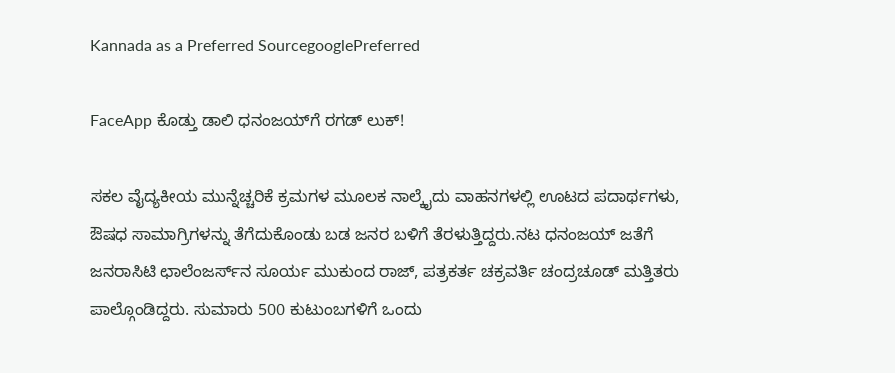Kannada as a Preferred SourcegooglePreferred

FaceApp ಕೊಡ್ತು ಡಾಲಿ ಧನಂಜಯ್‌ಗೆ ರಗಡ್‌ ಲುಕ್!

ಸಕಲ ವೈದ್ಯಕೀಯ ಮುನ್ನೆಚ್ಚರಿಕೆ ಕ್ರಮಗಳ ಮೂಲಕ ನಾಲ್ಕೈದು ವಾಹನಗಳಲ್ಲಿ ಊಟದ ಪದಾರ್ಥಗಳು, ಔಷಧ ಸಾಮಾಗ್ರಿಗಳನ್ನು ತೆಗೆದುಕೊಂಡು ಬಡ ಜನರ ಬಳಿಗೆ ತೆರಳುತ್ತಿದ್ದರು.ನಟ ಧನಂಜಯ್‌ ಜತೆಗೆ ಜನರಾಸಿಟಿ ಛಾಲೆಂಜರ್ಸ್‌ನ ಸೂರ್ಯ ಮುಕುಂದ ರಾಜ್‌, ಪತ್ರಕರ್ತ ಚಕ್ರವರ್ತಿ ಚಂದ್ರಚೂಡ್‌ ಮತ್ತಿತರು ಪಾಲ್ಗೊಂಡಿದ್ದರು. ಸುಮಾರು 500 ಕುಟುಂಬಗಳಿಗೆ ಒಂದು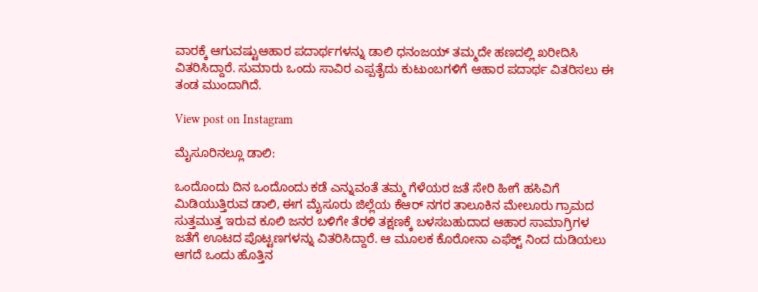ವಾರಕ್ಕೆ ಆಗುವಷ್ಟುಆಹಾರ ಪದಾರ್ಥಗಳನ್ನು ಡಾಲಿ ಧನಂಜಯ್‌ ತಮ್ಮದೇ ಹಣದಲ್ಲಿ ಖರೀದಿಸಿ ವಿತರಿಸಿದ್ದಾರೆ. ಸುಮಾರು ಒಂದು ಸಾವಿರ ಎಪ್ಪತೈದು ಕುಟುಂಬಗಳಿಗೆ ಆಹಾರ ಪದಾರ್ಥ ವಿತರಿಸಲು ಈ ತಂಡ ಮುಂದಾಗಿದೆ.

View post on Instagram

ಮೈಸೂರಿನಲ್ಲೂ ಡಾಲಿ:

ಒಂದೊಂದು ದಿನ ಒಂದೊಂದು ಕಡೆ ಎನ್ನುವಂತೆ ತಮ್ಮ ಗೆಳೆಯರ ಜತೆ ಸೇರಿ ಹೀಗೆ ಹಸಿವಿಗೆ ಮಿಡಿಯುತ್ತಿರುವ ಡಾಲಿ, ಈಗ ಮೈಸೂರು ಜಿಲ್ಲೆಯ ಕೆಆರ್‌ ನಗರ ತಾಲೂಕಿನ ಮೇಲೂರು ಗ್ರಾಮದ ಸುತ್ತಮುತ್ತ ಇರುವ ಕೂಲಿ ಜನರ ಬಳಿಗೇ ತೆರಳಿ ತಕ್ಷಣಕ್ಕೆ ಬಳಸಬಹುದಾದ ಆಹಾರ ಸಾಮಾಗ್ರಿಗಳ ಜತೆಗೆ ಊಟದ ಪೊಟ್ಟಣಗಳನ್ನು ವಿತರಿಸಿದ್ದಾರೆ. ಆ ಮೂಲಕ ಕೊರೋನಾ ಎಫೆಕ್ಟ್ ನಿಂದ ದುಡಿಯಲು ಆಗದೆ ಒಂದು ಹೊತ್ತಿನ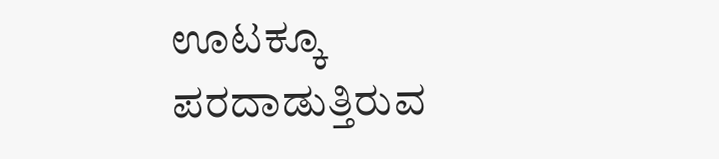ಊಟಕ್ಕೂ ಪರದಾಡುತ್ತಿರುವ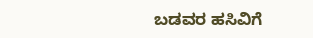ಬಡವರ ಹಸಿವಿಗೆ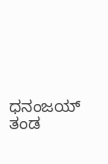ಧನಂಜಯ್‌ ತಂಡ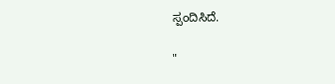ಸ್ಪಂದಿಸಿದೆ.

"